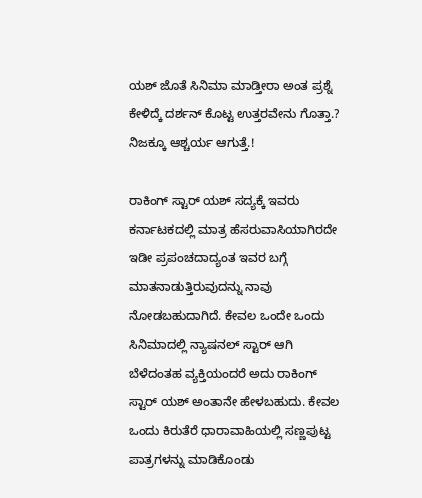ಯಶ್ ಜೊತೆ ಸಿನಿಮಾ ಮಾಡ್ತೀರಾ ಅಂತ ಪ್ರಶ್ನೆ ಕೇಳಿದ್ಕೆ ದರ್ಶನ್ ಕೊಟ್ಟ ಉತ್ತರವೇನು ಗೊತ್ತಾ‌.? ನಿಜಕ್ಕೂ ಆಶ್ಚರ್ಯ ಆಗುತ್ತೆ.!

ರಾಕಿಂಗ್ ಸ್ಟಾರ್ ಯಶ್ ಸದ್ಯಕ್ಕೆ ಇವರು ಕರ್ನಾಟಕದಲ್ಲಿ ಮಾತ್ರ ಹೆಸರುವಾಸಿಯಾಗಿರದೇ ಇಡೀ ಪ್ರಪಂಚದಾದ್ಯಂತ ಇವರ ಬಗ್ಗೆ ಮಾತನಾಡುತ್ತಿರುವುದನ್ನು ನಾವು ನೋಡಬಹುದಾಗಿದೆ. ಕೇವಲ ಒಂದೇ ಒಂದು ಸಿನಿಮಾದಲ್ಲಿ ನ್ಯಾಷನಲ್ ಸ್ಟಾರ್ ಆಗಿ ಬೆಳೆದಂತಹ ವ್ಯಕ್ತಿಯಂದರೆ ಅದು ರಾಕಿಂಗ್ ಸ್ಟಾರ್ ಯಶ್ ಅಂತಾನೇ ಹೇಳಬಹುದು. ಕೇವಲ ಒಂದು ಕಿರುತೆರೆ ಧಾರಾವಾಹಿಯಲ್ಲಿ ಸಣ್ಣಪುಟ್ಟ ಪಾತ್ರಗಳನ್ನು ಮಾಡಿಕೊಂಡು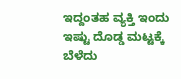ಇದ್ದಂತಹ ವ್ಯಕ್ತಿ ಇಂದು ಇಷ್ಟು ದೊಡ್ಡ ಮಟ್ಟಕ್ಕೆ ಬೆಳೆದು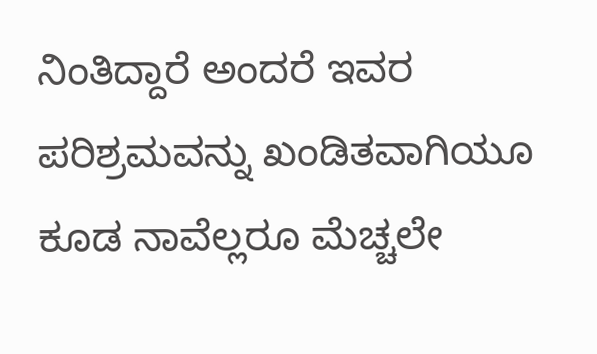ನಿಂತಿದ್ದಾರೆ ಅಂದರೆ ಇವರ ಪರಿಶ್ರಮವನ್ನು ಖಂಡಿತವಾಗಿಯೂ ಕೂಡ ನಾವೆಲ್ಲರೂ ಮೆಚ್ಚಲೇ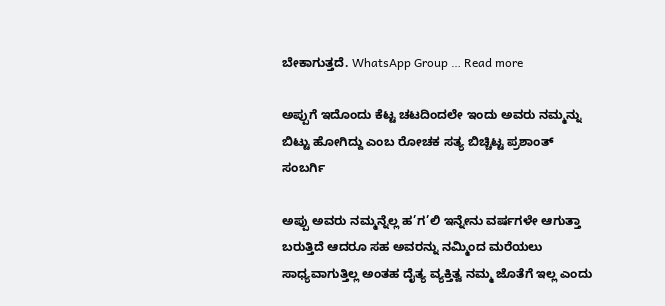ಬೇಕಾಗುತ್ತದೆ. WhatsApp Group … Read more

ಅಪ್ಪುಗೆ ಇದೊಂದು ಕೆಟ್ಟ ಚಟದಿಂದಲೇ ಇಂದು ಅವರು ನಮ್ಮನ್ನು ಬಿಟ್ಟು ಹೋಗಿದ್ದು ಎಂಬ ರೋಚಕ ಸತ್ಯ ಬಿಚ್ಚಿಟ್ಟ ಪ್ರಶಾಂತ್ ಸಂಬರ್ಗಿ

ಅಪ್ಪು ಅವರು ನಮ್ಮನ್ನೆಲ್ಲ ಹ’ಗ’ಲಿ ಇನ್ನೇನು ವರ್ಷಗಳೇ ಆಗುತ್ತಾ ಬರುತ್ತಿದೆ ಆದರೂ ಸಹ ಅವರನ್ನು ನಮ್ಮಿಂದ ಮರೆಯಲು ಸಾಧ್ಯವಾಗುತ್ತಿಲ್ಲ ಅಂತಹ ದೈತ್ಯ ವ್ಯಕ್ತಿತ್ವ ನಮ್ಮ ಜೊತೆಗೆ ಇಲ್ಲ ಎಂದು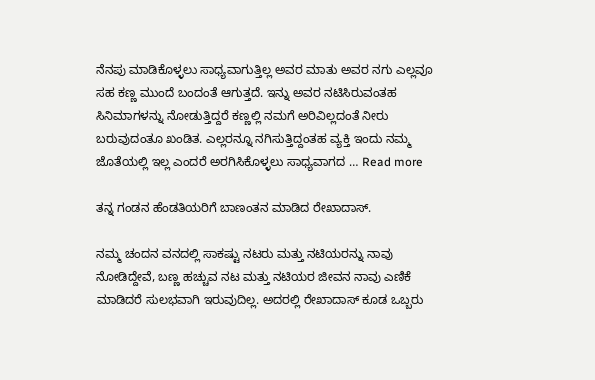ನೆನಪು ಮಾಡಿಕೊಳ್ಳಲು ಸಾಧ್ಯವಾಗುತ್ತಿಲ್ಲ ಅವರ ಮಾತು ಅವರ ನಗು ಎಲ್ಲವೂ ಸಹ ಕಣ್ಣ ಮುಂದೆ ಬಂದಂತೆ ಆಗುತ್ತದೆ. ಇನ್ನು ಅವರ ನಟಿಸಿರುವಂತಹ ಸಿನಿಮಾಗಳನ್ನು ನೋಡುತ್ತಿದ್ದರೆ ಕಣ್ಣಲ್ಲಿ ನಮಗೆ ಅರಿವಿಲ್ಲದಂತೆ ನೀರು ಬರುವುದಂತೂ ಖಂಡಿತ. ಎಲ್ಲರನ್ನೂ ನಗಿಸುತ್ತಿದ್ದಂತಹ ವ್ಯಕ್ತಿ ಇಂದು ನಮ್ಮ ಜೊತೆಯಲ್ಲಿ ಇಲ್ಲ ಎಂದರೆ ಅರಗಿಸಿಕೊಳ್ಳಲು ಸಾಧ್ಯವಾಗದ … Read more

ತನ್ನ ಗಂಡನ ಹೆಂಡತಿಯರಿಗೆ ಬಾಣಂತನ ಮಾಡಿದ ರೇಖಾದಾಸ್.

ನಮ್ಮ ಚಂದನ ವನದಲ್ಲಿ ಸಾಕಷ್ಟು ನಟರು ಮತ್ತು ನಟಿಯರನ್ನು ನಾವು ನೋಡಿದ್ದೇವೆ, ಬಣ್ಣ ಹಚ್ಚುವ ನಟ ಮತ್ತು ನಟಿಯರ ಜೀವನ ನಾವು ಎಣಿಕೆ ಮಾಡಿದರೆ ಸುಲಭವಾಗಿ ಇರುವುದಿಲ್ಲ. ಅದರಲ್ಲಿ ರೇಖಾದಾಸ್ ಕೂಡ ಒಬ್ಬರು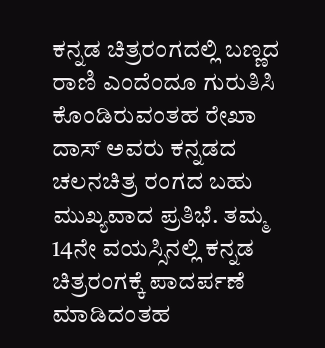ಕನ್ನಡ ಚಿತ್ರರಂಗದಲ್ಲಿ ಬಣ್ಣದ ರಾಣಿ ಎಂದೆಂದೂ ಗುರುತಿಸಿ ಕೊಂಡಿರುವಂತಹ ರೇಖಾ ದಾಸ್ ಅವರು ಕನ್ನಡದ ಚಲನಚಿತ್ರ ರಂಗದ ಬಹು ಮುಖ್ಯವಾದ ಪ್ರತಿಭೆ. ತಮ್ಮ 14ನೇ ವಯಸ್ಸಿನಲ್ಲಿ ಕನ್ನಡ ಚಿತ್ರರಂಗಕ್ಕೆ ಪಾದರ್ಪಣೆ ಮಾಡಿದಂತಹ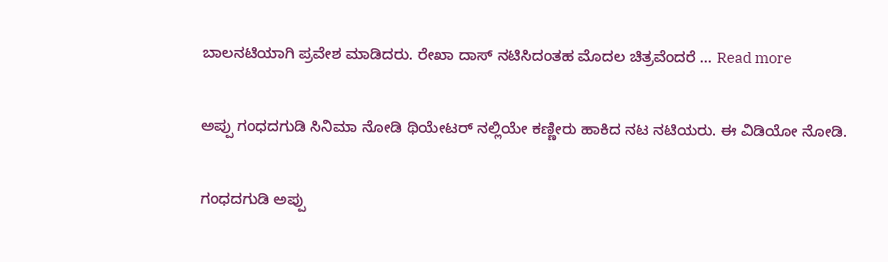ಬಾಲನಟಿಯಾಗಿ ಪ್ರವೇಶ ಮಾಡಿದರು. ರೇಖಾ ದಾಸ್ ನಟಿಸಿದಂತಹ ಮೊದಲ ಚಿತ್ರವೆಂದರೆ … Read more

ಅಪ್ಪು ಗಂಧದಗುಡಿ ಸಿನಿಮಾ ನೋಡಿ ಥಿಯೇಟರ್ ನಲ್ಲಿಯೇ ಕಣ್ಣೀರು ಹಾಕಿದ ನಟ ನಟಿಯರು. ಈ ವಿಡಿಯೋ ನೋಡಿ.

ಗಂಧದಗುಡಿ ಅಪ್ಪು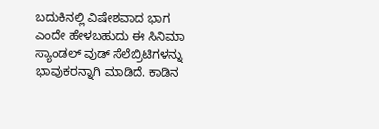ಬದುಕಿನಲ್ಲಿ ವಿಷೇಶವಾದ ಭಾಗ ಎಂದೇ ಹೇಳಬಹುದು ಈ ಸಿನಿಮಾ ಸ್ಯಾಂಡಲ್ ವುಡ್ ಸೆಲೆಬ್ರಿಟಿಗಳನ್ನು ಭಾವುಕರನ್ನಾಗಿ ಮಾಡಿದೆ. ಕಾಡಿನ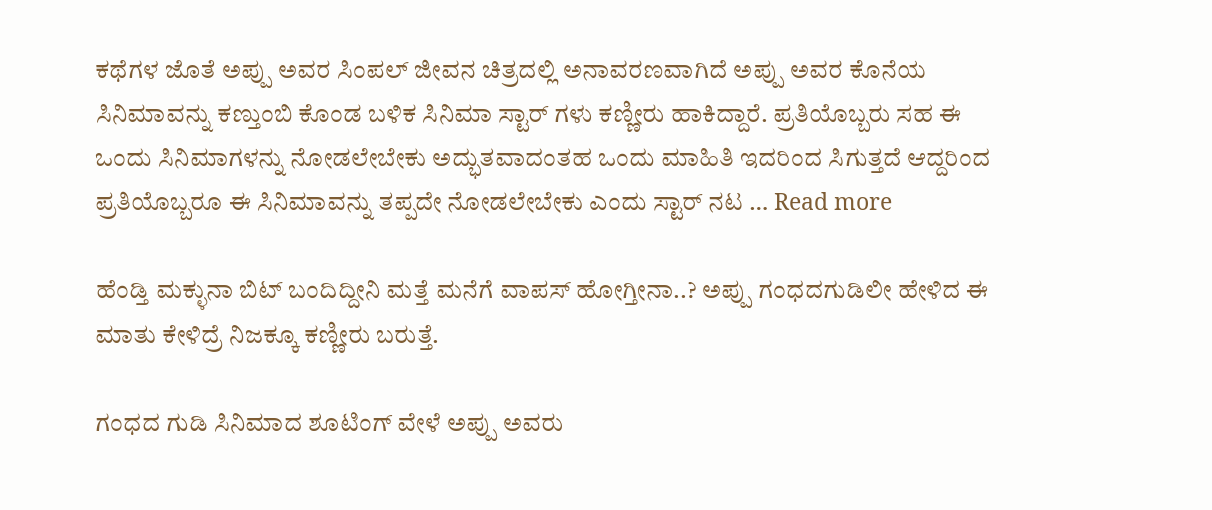ಕಥೆಗಳ ಜೊತೆ ಅಪ್ಪು ಅವರ ಸಿಂಪಲ್ ಜೀವನ ಚಿತ್ರದಲ್ಲಿ ಅನಾವರಣವಾಗಿದೆ ಅಪ್ಪು ಅವರ ಕೊನೆಯ ಸಿನಿಮಾವನ್ನು ಕಣ್ತುಂಬಿ ಕೊಂಡ ಬಳಿಕ ಸಿನಿಮಾ ಸ್ಟಾರ್ ಗಳು ಕಣ್ಣೀರು ಹಾಕಿದ್ದಾರೆ. ಪ್ರತಿಯೊಬ್ಬರು ಸಹ ಈ ಒಂದು ಸಿನಿಮಾಗಳನ್ನು ನೋಡಲೇಬೇಕು ಅದ್ಭುತವಾದಂತಹ ಒಂದು ಮಾಹಿತಿ ಇದರಿಂದ ಸಿಗುತ್ತದೆ ಆದ್ದರಿಂದ ಪ್ರತಿಯೊಬ್ಬರೂ ಈ ಸಿನಿಮಾವನ್ನು ತಪ್ಪದೇ ನೋಡಲೇಬೇಕು ಎಂದು ಸ್ಟಾರ್ ನಟ … Read more

ಹೆಂಡ್ತಿ ಮಕ್ಳುನಾ ಬಿಟ್ ಬಂದಿದ್ದೀನಿ ಮತ್ತೆ ಮನೆಗೆ ವಾಪಸ್ ಹೋಗ್ತೀನಾ..? ಅಪ್ಪು ಗಂಧದಗುಡಿಲೀ ಹೇಳಿದ ಈ ಮಾತು ಕೇಳಿದ್ರೆ ನಿಜಕ್ಕೂ ಕಣ್ಣೀರು ಬರುತ್ತೆ.

ಗಂಧದ ಗುಡಿ ಸಿನಿಮಾದ ಶೂಟಿಂಗ್ ವೇಳೆ ಅಪ್ಪು ಅವರು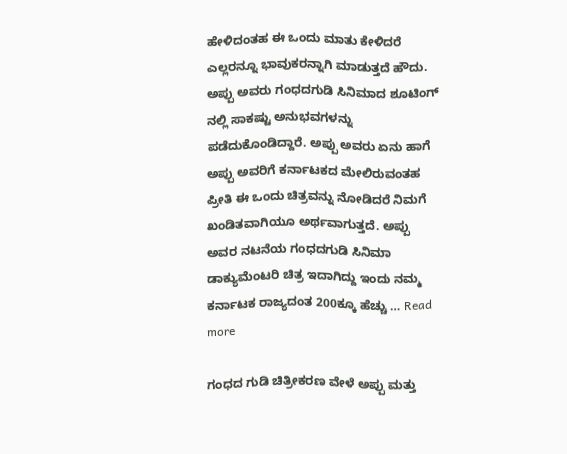ಹೇಳಿದಂತಹ ಈ ಒಂದು ಮಾತು ಕೇಳಿದರೆ ಎಲ್ಲರನ್ನೂ ಭಾವುಕರನ್ನಾಗಿ ಮಾಡುತ್ತದೆ ಹೌದು. ಅಪ್ಪು ಅವರು ಗಂಧದಗುಡಿ ಸಿನಿಮಾದ ಶೂಟಿಂಗ್ ನಲ್ಲಿ ಸಾಕಷ್ಟು ಅನುಭವಗಳನ್ನು ಪಡೆದುಕೊಂಡಿದ್ದಾರೆ. ಅಪ್ಪು ಅವರು ಏನು ಹಾಗೆ ಅಪ್ಪು ಅವರಿಗೆ ಕರ್ನಾಟಕದ ಮೇಲಿರುವಂತಹ ಪ್ರೀತಿ ಈ ಒಂದು ಚಿತ್ರವನ್ನು ನೋಡಿದರೆ ನಿಮಗೆ ಖಂಡಿತವಾಗಿಯೂ ಅರ್ಥವಾಗುತ್ತದೆ. ಅಪ್ಪು ಅವರ ನಟನೆಯ ಗಂಧದಗುಡಿ ಸಿನಿಮಾ ಡಾಕ್ಯುಮೆಂಟರಿ ಚಿತ್ರ ಇದಾಗಿದ್ದು ಇಂದು ನಮ್ಮ ಕರ್ನಾಟಕ ರಾಜ್ಯದಂತ 200ಕ್ಕೂ ಹೆಚ್ಚು … Read more

ಗಂಧದ ಗುಡಿ ಚಿತ್ರೀಕರಣ ವೇಳೆ ಅಪ್ಪು ಮತ್ತು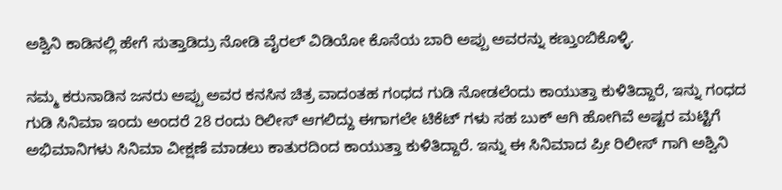ಅಶ್ವಿನಿ ಕಾಡಿನಲ್ಲಿ ಹೇಗೆ ಸುತ್ತಾಡಿದ್ರು ನೋಡಿ ವೈರಲ್ ವಿಡಿಯೋ ಕೊನೆಯ ಬಾರಿ ಅಪ್ಪು ಅವರನ್ನು ಕಣ್ತುಂಬಿಕೊಳ್ಳಿ.

ನಮ್ಮ ಕರುನಾಡಿನ ಜನರು ಅಪ್ಪು ಅವರ ಕನಸಿನ ಚಿತ್ರ ವಾದಂತಹ ಗಂಧದ ಗುಡಿ ನೋಡಲೆಂದು ಕಾಯುತ್ತಾ ಕುಳಿತಿದ್ದಾರೆ, ಇನ್ನು ಗಂಧದ ಗುಡಿ ಸಿನಿಮಾ ಇಂದು ಅಂದರೆ 28 ರಂದು ರಿಲೀಸ್ ಆಗಲಿದ್ದು ಈಗಾಗಲೇ ಟಿಕೆಟ್ ಗಳು ಸಹ ಬುಕ್ ಆಗಿ ಹೋಗಿವೆ ಅಷ್ಟರ ಮಟ್ಟಿಗೆ ಅಭಿಮಾನಿಗಳು ಸಿನಿಮಾ ವೀಕ್ಷಣೆ ಮಾಡಲು ಕಾತುರದಿಂದ ಕಾಯುತ್ತಾ ಕುಳಿತಿದ್ದಾರೆ. ಇನ್ನು ಈ ಸಿನಿಮಾದ ಪ್ರೀ ರಿಲೀಸ್ ಗಾಗಿ ಅಶ್ವಿನಿ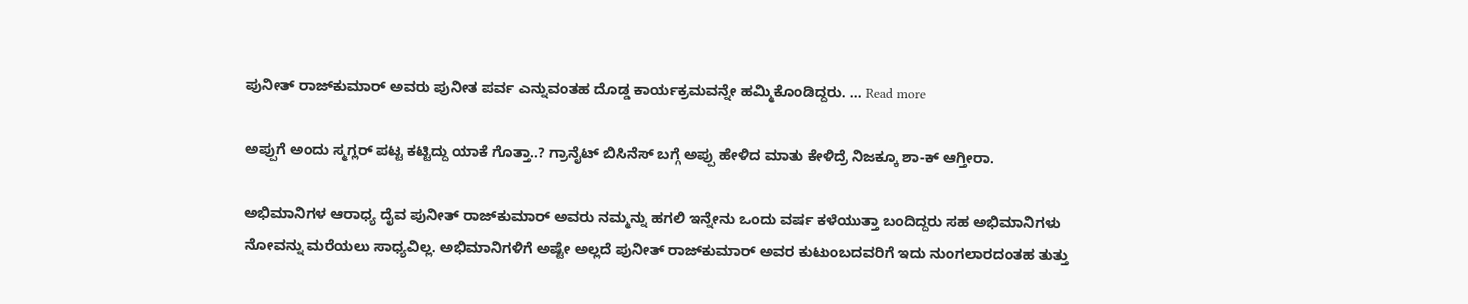ಪುನೀತ್ ರಾಜ್‌ಕುಮಾರ್ ಅವರು ಪುನೀತ ಪರ್ವ ಎನ್ನುವಂತಹ ದೊಡ್ಡ ಕಾರ್ಯಕ್ರಮವನ್ನೇ ಹಮ್ಮಿಕೊಂಡಿದ್ದರು. … Read more

ಅಪ್ಪುಗೆ ಅಂದು ಸ್ಮಗ್ಲರ್ ಪಟ್ಟ ಕಟ್ಟಿದ್ದು ಯಾಕೆ ಗೊತ್ತಾ..? ಗ್ರಾನೈಟ್ ಬಿಸಿನೆಸ್ ಬಗ್ಗೆ ಅಪ್ಪು ಹೇಳಿದ ಮಾತು ಕೇಳಿದ್ರೆ ನಿಜಕ್ಕೂ ಶಾ-ಕ್ ಆಗ್ತೀರಾ.

ಅಭಿಮಾನಿಗಳ ಆರಾಧ್ಯ ದೈವ ಪುನೀತ್ ರಾಜ್‌ಕುಮಾರ್ ಅವರು ನಮ್ಮನ್ನು ಹಗಲಿ ಇನ್ನೇನು ಒಂದು ವರ್ಷ ಕಳೆಯುತ್ತಾ ಬಂದಿದ್ದರು ಸಹ ಅಭಿಮಾನಿಗಳು ನೋವನ್ನು ಮರೆಯಲು ಸಾಧ್ಯವಿಲ್ಲ. ಅಭಿಮಾನಿಗಳಿಗೆ ಅಷ್ಟೇ ಅಲ್ಲದೆ ಪುನೀತ್ ರಾಜ್‌ಕುಮಾರ್ ಅವರ ಕುಟುಂಬದವರಿಗೆ ಇದು ನುಂಗಲಾರದಂತಹ ತುತ್ತು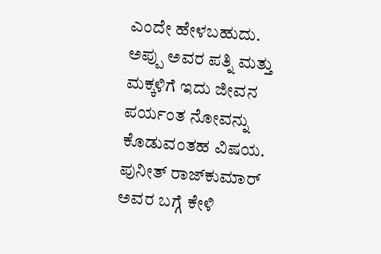ಎಂದೇ ಹೇಳಬಹುದು. ಅಪ್ಪು ಅವರ ಪತ್ನಿ ಮತ್ತು ಮಕ್ಕಳಿಗೆ ಇದು ಜೀವನ ಪರ್ಯಂತ ನೋವನ್ನು ಕೊಡುವಂತಹ ವಿಷಯ. ಪುನೀತ್ ರಾಜ್‌ಕುಮಾರ್ ಅವರ ಬಗ್ಗೆ ಕೇಳಿ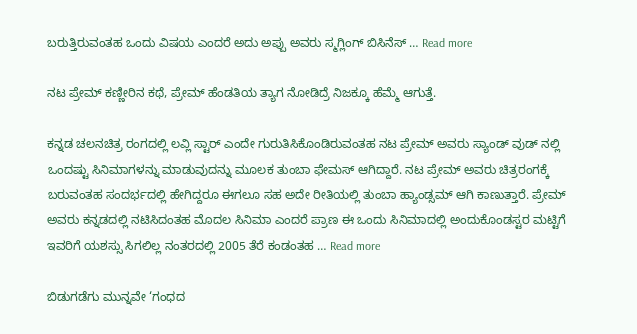ಬರುತ್ತಿರುವಂತಹ ಒಂದು ವಿಷಯ ಎಂದರೆ ಅದು ಅಪ್ಪು ಅವರು ಸ್ಮಗ್ಲಿಂಗ್ ಬಿಸಿನೆಸ್ … Read more

ನಟ ಪ್ರೇಮ್ ಕಣ್ಣೀರಿನ ಕಥೆ, ಪ್ರೇಮ್ ಹೆಂಡತಿಯ ತ್ಯಾಗ ನೋಡಿದ್ರೆ ನಿಜಕ್ಕೂ ಹೆಮ್ಮೆ ಆಗುತ್ತೆ.

ಕನ್ನಡ ಚಲನಚಿತ್ರ ರಂಗದಲ್ಲಿ ಲವ್ಲಿ ಸ್ಟಾರ್ ಎಂದೇ ಗುರುತಿಸಿಕೊಂಡಿರುವಂತಹ ನಟ ಪ್ರೇಮ್ ಅವರು ಸ್ಯಾಂಡ್ ವುಡ್ ನಲ್ಲಿ ಒಂದಷ್ಟು ಸಿನಿಮಾಗಳನ್ನು ಮಾಡುವುದನ್ನು ಮೂಲಕ ತುಂಬಾ ಫೇಮಸ್ ಆಗಿದ್ದಾರೆ. ನಟ ಪ್ರೇಮ್ ಅವರು ಚಿತ್ರರಂಗಕ್ಕೆ ಬರುವಂತಹ ಸಂದರ್ಭದಲ್ಲಿ ಹೇಗಿದ್ದರೂ ಈಗಲೂ ಸಹ ಅದೇ ರೀತಿಯಲ್ಲಿ ತುಂಬಾ ಹ್ಯಾಂಡ್ಸಮ್ ಆಗಿ ಕಾಣುತ್ತಾರೆ. ಪ್ರೇಮ್ ಅವರು ಕನ್ನಡದಲ್ಲಿ ನಟಿಸಿದಂತಹ ಮೊದಲ ಸಿನಿಮಾ ಎಂದರೆ ಪ್ರಾಣ ಈ ಒಂದು ಸಿನಿಮಾದಲ್ಲಿ ಅಂದುಕೊಂಡಸ್ಟರ ಮಟ್ಟಿಗೆ ಇವರಿಗೆ ಯಶಸ್ಸು ಸಿಗಲಿಲ್ಲ ನಂತರದಲ್ಲಿ 2005 ತೆರೆ ಕಂಡಂತಹ … Read more

ಬಿಡುಗಡೆಗು ಮುನ್ನವೇ ‘ಗಂಧದ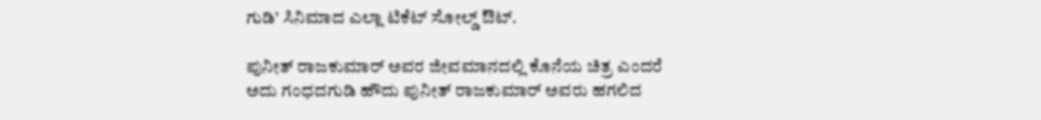ಗುಡಿ’ ಸಿನಿಮಾದ ಎಲ್ಲಾ ಟಿಕೆಟ್ ಸೋಲ್ಡ್ ಔಟ್.

ಪುನೀತ್ ರಾಜಕುಮಾರ್ ಅವರ ಜೀವಮಾನದಲ್ಲಿ ಕೊನೆಯ ಚಿತ್ರ ಎಂದರೆ ಅದು ಗಂಧದಗುಡಿ ಹೌದು ಪುನೀತ್ ರಾಜಕುಮಾರ್ ಅವರು ಹಗಲಿದ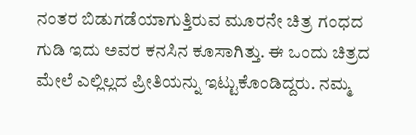ನಂತರ ಬಿಡುಗಡೆಯಾಗುತ್ತಿರುವ ಮೂರನೇ ಚಿತ್ರ ಗಂಧದ ಗುಡಿ ಇದು ಅವರ ಕನಸಿನ ಕೂಸಾಗಿತ್ತು. ಈ ಒಂದು ಚಿತ್ರದ ಮೇಲೆ ಎಲ್ಲಿಲ್ಲದ ಪ್ರೀತಿಯನ್ನು ಇಟ್ಟುಕೊಂಡಿದ್ದರು. ನಮ್ಮ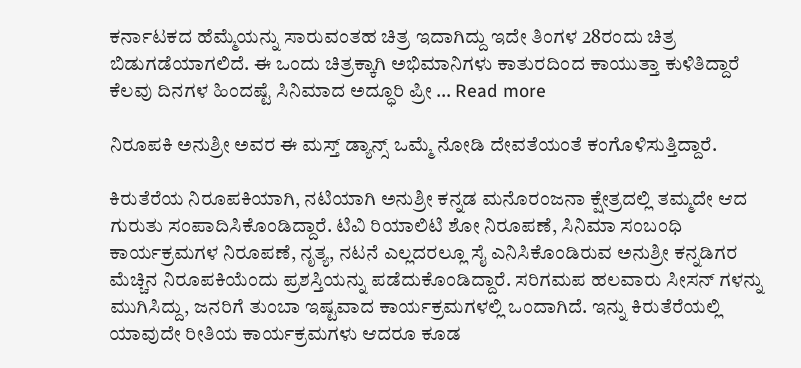ಕರ್ನಾಟಕದ ಹೆಮ್ಮೆಯನ್ನು ಸಾರುವಂತಹ ಚಿತ್ರ ಇದಾಗಿದ್ದು ಇದೇ ತಿಂಗಳ 28ರಂದು ಚಿತ್ರ ಬಿಡುಗಡೆಯಾಗಲಿದೆ. ಈ ಒಂದು ಚಿತ್ರಕ್ಕಾಗಿ ಅಭಿಮಾನಿಗಳು ಕಾತುರದಿಂದ ಕಾಯುತ್ತಾ ಕುಳಿತಿದ್ದಾರೆ ಕೆಲವು ದಿನಗಳ ಹಿಂದಷ್ಟೆ ಸಿನಿಮಾದ ಅದ್ಧೂರಿ ಪ್ರೀ … Read more

ನಿರೂಪಕಿ ಅನುಶ್ರೀ ಅವರ ಈ ಮಸ್ತ್ ಡ್ಯಾನ್ಸ್ ಒಮ್ಮೆ ನೋಡಿ ದೇವತೆಯಂತೆ ಕಂಗೊಳಿಸುತ್ತಿದ್ದಾರೆ.

ಕಿರುತೆರೆಯ ನಿರೂಪಕಿಯಾಗಿ, ನಟಿಯಾಗಿ ಅನುಶ್ರೀ ಕನ್ನಡ ಮನೊರಂಜನಾ ಕ್ಷೇತ್ರದಲ್ಲಿ ತಮ್ಮದೇ ಆದ ಗುರುತು ಸಂಪಾದಿಸಿಕೊಂಡಿದ್ದಾರೆ. ಟಿವಿ ರಿಯಾಲಿಟಿ ಶೋ ನಿರೂಪಣೆ, ಸಿನಿಮಾ ಸಂಬಂಧಿ ಕಾರ್ಯಕ್ರಮಗಳ ನಿರೂಪಣೆ, ನೃತ್ಯ, ನಟನೆ ಎಲ್ಲದರಲ್ಲೂ ಸೈ ಎನಿಸಿಕೊಂಡಿರುವ ಅನುಶ್ರೀ ಕನ್ನಡಿಗರ ಮೆಚ್ಚಿನ ನಿರೂಪಕಿಯೆಂದು ಪ್ರಶಸ್ತಿಯನ್ನು ಪಡೆದುಕೊಂಡಿದ್ದಾರೆ. ಸರಿಗಮಪ ಹಲವಾರು ಸೀಸನ್ ಗಳನ್ನು ಮುಗಿಸಿದ್ದು, ಜನರಿಗೆ ತುಂಬಾ ಇಷ್ಟವಾದ ಕಾರ್ಯಕ್ರಮಗಳಲ್ಲಿ ಒಂದಾಗಿದೆ. ಇನ್ನು ಕಿರುತೆರೆಯಲ್ಲಿ ಯಾವುದೇ ರೀತಿಯ ಕಾರ್ಯಕ್ರಮಗಳು ಆದರೂ ಕೂಡ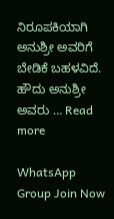ನಿರೂಪಕಿಯಾಗಿ ಅನುಶ್ರೀ ಅವರಿಗೆ ಬೇಡಿಕೆ ಬಹಳವಿದೆ. ಹೌದು ಅನುಶ್ರೀ ಅವರು … Read more

WhatsApp Group Join Now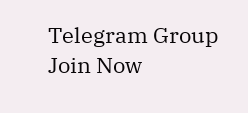Telegram Group Join Now